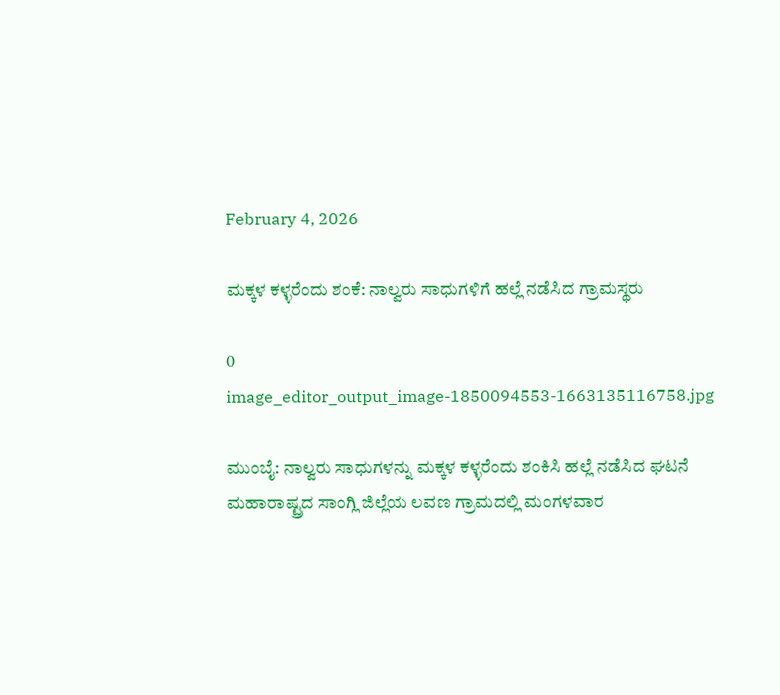February 4, 2026

ಮಕ್ಕಳ ಕಳ್ಳರೆಂದು ಶಂಕೆ: ನಾಲ್ವರು ಸಾಧುಗಳಿಗೆ ಹಲ್ಲೆ ನಡೆಸಿದ ಗ್ರಾಮಸ್ಥರು

0
image_editor_output_image-1850094553-1663135116758.jpg

ಮುಂಬೈ: ನಾಲ್ವರು ಸಾಧುಗಳನ್ನು ಮಕ್ಕಳ ಕಳ್ಳರೆಂದು ಶಂಕಿಸಿ ಹಲ್ಲೆ ನಡೆಸಿದ ಘಟನೆ ಮಹಾರಾಷ್ಟ್ರದ ಸಾಂಗ್ಲಿ ಜಿಲ್ಲೆಯ ಲವಣ ಗ್ರಾಮದಲ್ಲಿ ಮಂಗಳವಾರ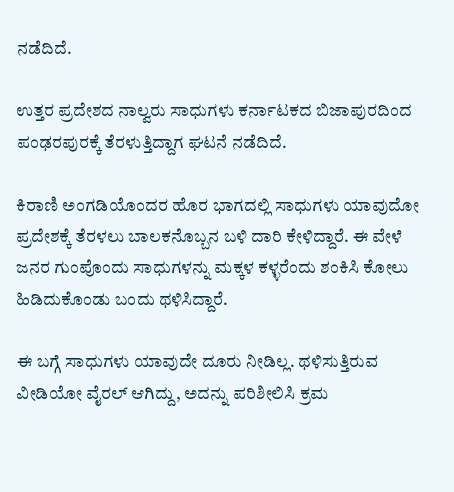ನಡೆದಿದೆ.

ಉತ್ತರ ಪ್ರದೇಶದ ನಾಲ್ವರು ಸಾಧುಗಳು ಕರ್ನಾಟಕದ ಬಿಜಾಪುರದಿಂದ ಪಂಢರಪುರಕ್ಕೆ ತೆರಳುತ್ತಿದ್ದಾಗ ಘಟನೆ ನಡೆದಿದೆ.

ಕಿರಾಣಿ ಅಂಗಡಿಯೊಂದರ ಹೊರ ಭಾಗದಲ್ಲಿ ಸಾಧುಗಳು ಯಾವುದೋ ಪ್ರದೇಶಕ್ಕೆ ತೆರಳಲು ಬಾಲಕನೊಬ್ಬನ ಬಳಿ ದಾರಿ ಕೇಳಿದ್ದಾರೆ. ಈ ವೇಳೆ ಜನರ ಗುಂಪೊಂದು ಸಾಧುಗಳನ್ನು ಮಕ್ಕಳ ಕಳ್ಳರೆಂದು ಶಂಕಿಸಿ ಕೋಲು ಹಿಡಿದುಕೊಂಡು ಬಂದು ಥಳಿಸಿದ್ದಾರೆ.

ಈ ಬಗ್ಗೆ ಸಾಧುಗಳು ಯಾವುದೇ ದೂರು ನೀಡಿಲ್ಲ. ಥಳಿಸುತ್ತಿರುವ ವೀಡಿಯೋ ವೈರಲ್ ಆಗಿದ್ದು, ಅದನ್ನು ಪರಿಶೀಲಿಸಿ ಕ್ರಮ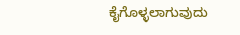ಕೈಗೊಳ್ಳಲಾಗುವುದು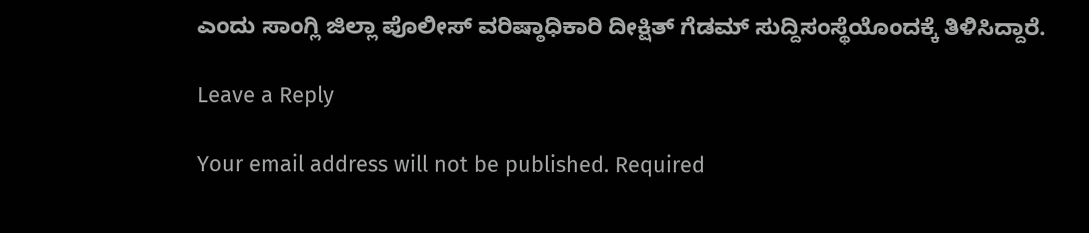ಎಂದು ಸಾಂಗ್ಲಿ ಜಿಲ್ಲಾ ಪೊಲೀಸ್ ವರಿಷ್ಠಾಧಿಕಾರಿ ದೀಕ್ಷಿತ್ ಗೆಡಮ್ ಸುದ್ದಿಸಂಸ್ಥೆಯೊಂದಕ್ಕೆ ತಿಳಿಸಿದ್ದಾರೆ.

Leave a Reply

Your email address will not be published. Required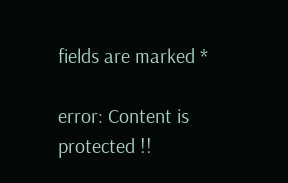fields are marked *

error: Content is protected !!